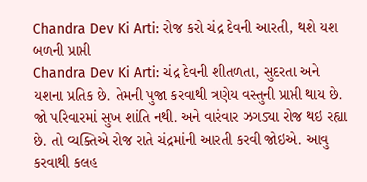Chandra Dev Ki Arti: રોજ કરો ચંદ્ર દેવની આરતી, થશે યશ બળની પ્રાપ્તી
Chandra Dev Ki Arti: ચંદ્ર દેવની શીતળતા, સુદરતા અને યશના પ્રતિક છે. તેમની પુજા કરવાથી ત્રણેય વસ્તુની પ્રાપ્તી થાય છે. જો પરિવારમાં સુખ શાંતિ નથી. અને વારંવાર ઝગડ્યા રોજ થઇ રહ્યા છે. તો વ્યક્તિએ રોજ રાતે ચંદ્રમાંની આરતી કરવી જોઇએ. આવુ કરવાથી કલહ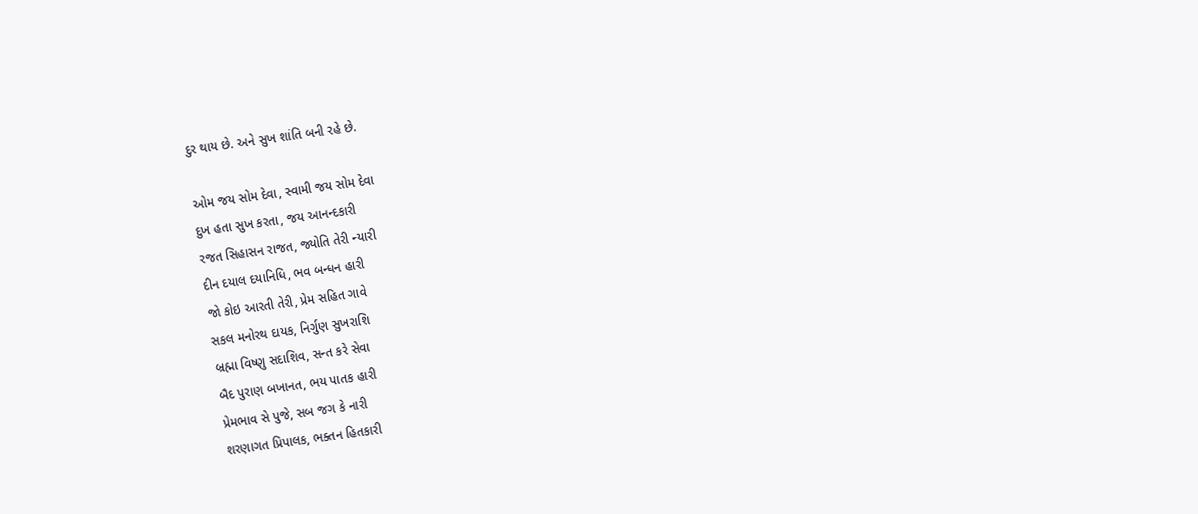દુર થાય છે. અને સુખ શાંતિ બની રહે છે.

ઓમ જય સોમ દેવા, સ્વામી જય સોમ દેવા
દુખ હતા સુખ કરતા, જય આનન્દકારી
રજત સિહાસન રાજત, જ્યોતિ તેરી ન્યારી
દીન દયાલ દયાનિધિ, ભવ બન્ધન હારી
જો કોઇ આરતી તેરી, પ્રેમ સહિત ગાવે
સકલ મનોરથ દાયક, નિર્ગુણ સુખરાશિ
બ્રહ્મા વિષ્ણુ સદાશિવ, સન્ત કરે સેવા
બૈદ પુરાણ બખાનત, ભય પાતક હારી
પ્રેમભાવ સે પુજે, સબ જગ કે નારી
શરણાગત પ્રિપાલક, ભક્તન હિતકારી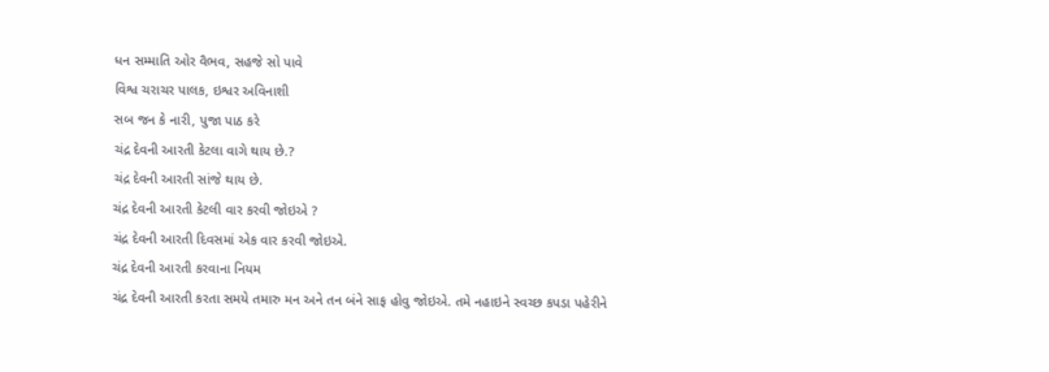ધન સમ્માતિ ઓર વૈભવ, સહજે સો પાવે
વિશ્વ ચરાચર પાલક, ઇશ્વર અવિનાશી
સબ જન કે નારી, પુજા પાઠ કરે
ચંદ્ર દેવની આરતી કેટલા વાગે થાય છે.?
ચંદ્ર દેવની આરતી સાંજે થાય છે.
ચંદ્ર દેવની આરતી કેટલી વાર કરવી જોઇએ ?
ચંદ્ર દેવની આરતી દિવસમાં એક વાર કરવી જોઇએ.
ચંદ્ર દેવની આરતી કરવાના નિયમ
ચંદ્ર દેવની આરતી કરતા સમયે તમારુ મન અને તન બંને સાફ હોવુ જોઇએ. તમે નહાઇને સ્વચ્છ કપડા પહેરીને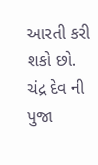આરતી કરી શકો છો.
ચંદ્ર દેવ ની પુજા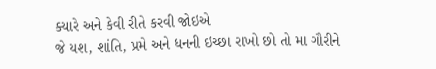ક્યારે અને કેવી રીતે કરવી જોઇએ
જે યશ, શાંતિ, પ્રમે અને ધનની ઇચ્છા રાખો છો તો મા ગૌરીને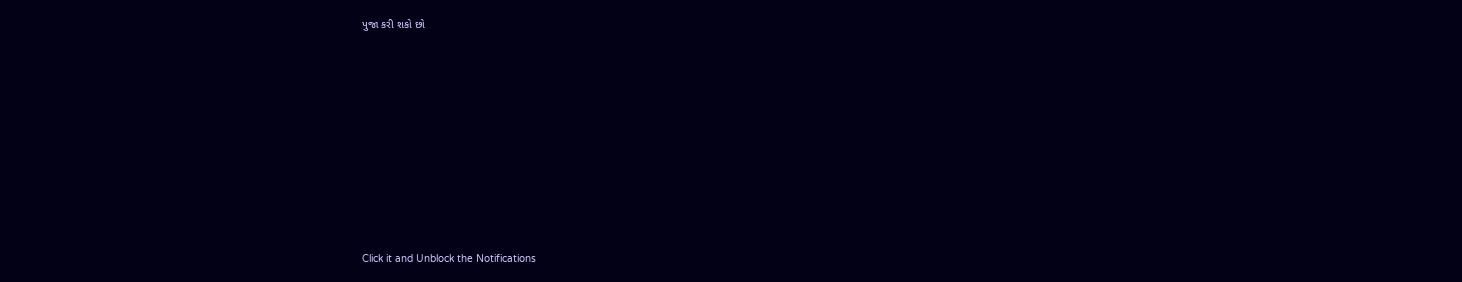પુજા કરી શકો છો












Click it and Unblock the Notifications